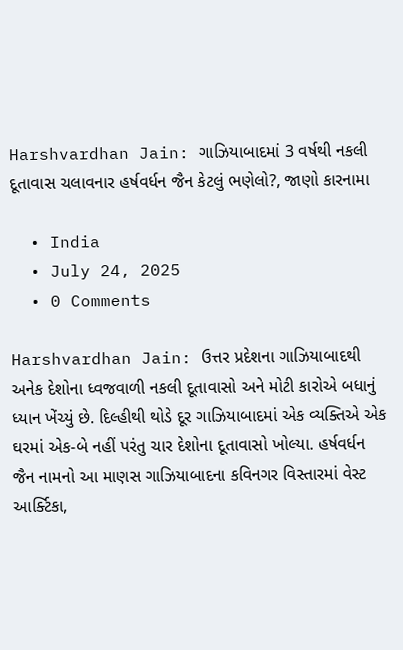Harshvardhan Jain: ગાઝિયાબાદમાં 3 વર્ષથી નકલી દૂતાવાસ ચલાવનાર હર્ષવર્ધન જૈન કેટલું ભણેલો?, જાણો કારનામા

  • India
  • July 24, 2025
  • 0 Comments

Harshvardhan Jain: ઉત્તર પ્રદેશના ગાઝિયાબાદથી અનેક દેશોના ધ્વજવાળી નકલી દૂતાવાસો અને મોટી કારોએ બધાનું ધ્યાન ખેંચ્યું છે. દિલ્હીથી થોડે દૂર ગાઝિયાબાદમાં એક વ્યક્તિએ એક ઘરમાં એક-બે નહીં પરંતુ ચાર દેશોના દૂતાવાસો ખોલ્યા. હર્ષવર્ધન જૈન નામનો આ માણસ ગાઝિયાબાદના કવિનગર વિસ્તારમાં વેસ્ટ આર્ક્ટિકા,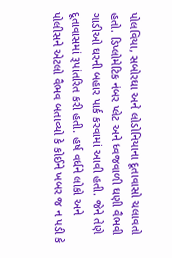પોલવિયા, સબોરઘા અને લોડોનિયાના દૂતાવાસો ચલાવતો હતો. ડિપ્લોમેટિક નંબર પ્લેટ અને ધ્વજવાળી ઘણી વૈભવી ગાડીઓ ઘરની બહાર પાર્ક કરવામાં આવી હતી. જેને તેણે દૂતાવાસમાં રૂપાંતરિત કરી હતી. હર્ષ વર્ધને લોકો અને પોલીસને એટલો વૈભવ બતાવ્યો કે કોઈને ખબર જ ન પડી કે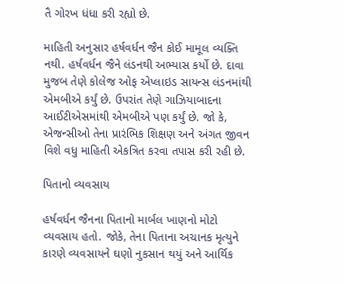તૈ ગોરખ ધંધા કરી રહ્યો છે.

માહિતી અનુસાર હર્ષવર્ધન જૈન કોઈ મામૂલ વ્યક્તિ નથી. હર્ષવર્ધન જૈને લંડનથી અભ્યાસ કર્યો છે. દાવા મુજબ તેણે કોલેજ ઓફ એપ્લાઇડ સાયન્સ લંડનમાંથી એમબીએ કર્યું છે. ઉપરાંત તેણે ગાઝિયાબાદના આઈટીએસમાંથી એમબીએ પણ કર્યું છે. જો કે, એજન્સીઓ તેના પ્રારંભિક શિક્ષણ અને અંગત જીવન વિશે વધુ માહિતી એકત્રિત કરવા તપાસ કરી રહી છે.

પિતાનો વ્યવસાય

હર્ષવર્ધન જૈનના પિતાનો માર્બલ ખાણનો મોટો વ્યવસાય હતો. જોકે, તેના પિતાના અચાનક મૃત્યુને કારણે વ્યવસાયને ઘણો નુકસાન થયું અને આર્થિક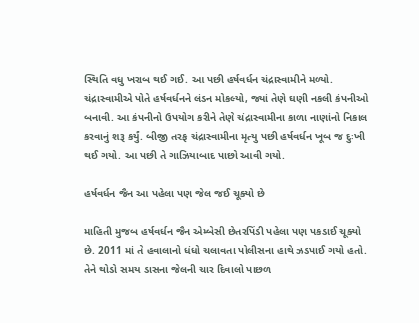સ્થિતિ વધુ ખરાબ થઈ ગઈ. આ પછી હર્ષવર્ધન ચંદ્રાસ્વામીને મળ્યો. ચંદ્રાસ્વામીએ પોતે હર્ષવર્ધનને લંડન મોકલ્યો, જ્યાં તેણે ઘણી નકલી કંપનીઓ બનાવી. આ કંપનીનો ઉપયોગ કરીને તેણે ચંદ્રાસ્વામીના કાળા નાણાંનો નિકાલ કરવાનું શરૂ કર્યું. બીજી તરફ ચંદ્રાસ્વામીના મૃત્યુ પછી હર્ષવર્ધન ખૂબ જ દુઃખી થઈ ગયો. આ પછી તે ગાઝિયાબાદ પાછો આવી ગયો.

હર્ષવર્ધન જૈન આ પહેલા પણ જેલ જઈ ચૂક્યો છે

માહિતી મુજબ હર્ષવર્ધન જૈન એમ્બેસી છેતરપિંડી પહેલા પણ પકડાઈ ચૂક્યો છે. 2011 માં તે હવાલાનો ધંધો ચલાવતા પોલીસના હાથે ઝડપાઈ ગયો હતો. તેને થોડો સમય ડાસના જેલની ચાર દિવાલો પાછળ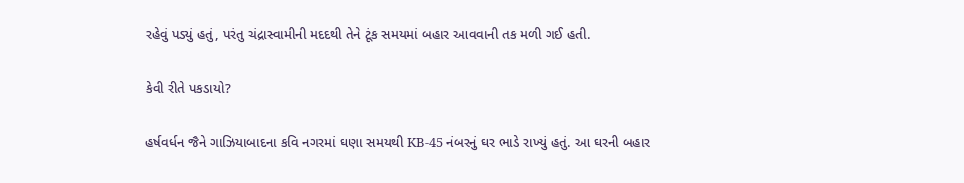રહેવું પડ્યું હતું, પરંતુ ચંદ્રાસ્વામીની મદદથી તેને ટૂંક સમયમાં બહાર આવવાની તક મળી ગઈ હતી.

કેવી રીતે પકડાયો?

હર્ષવર્ધન જૈને ગાઝિયાબાદના કવિ નગરમાં ઘણા સમયથી KB-45 નંબરનું ઘર ભાડે રાખ્યું હતું. આ ઘરની બહાર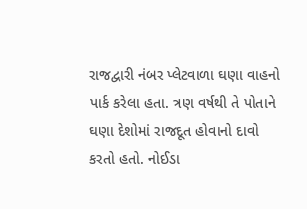રાજદ્વારી નંબર પ્લેટવાળા ઘણા વાહનો પાર્ક કરેલા હતા. ત્રણ વર્ષથી તે પોતાને ઘણા દેશોમાં રાજદૂત હોવાનો દાવો કરતો હતો. નોઈડા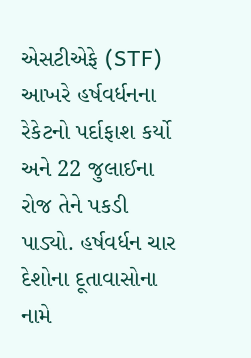એસટીએફે (STF) આખરે હર્ષવર્ધનના રેકેટનો પર્દાફાશ કર્યો અને 22 જુલાઈના રોજ તેને પકડી પાડ્યો. હર્ષવર્ધન ચાર દેશોના દૂતાવાસોના નામે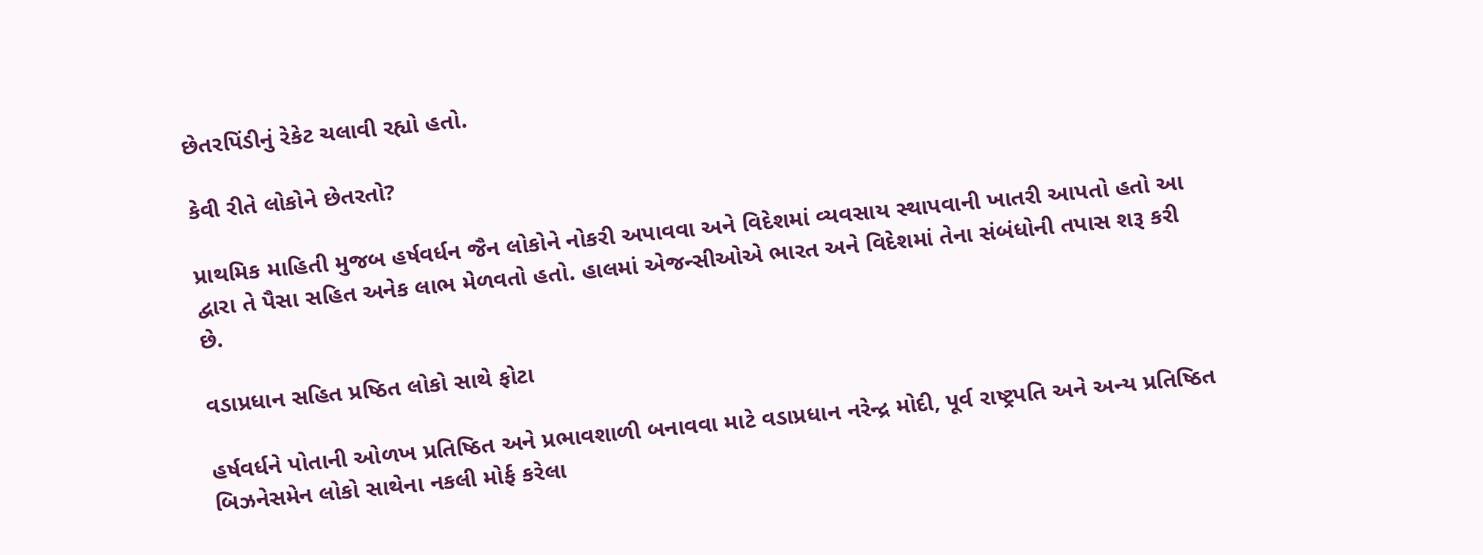છેતરપિંડીનું રેકેટ ચલાવી રહ્યો હતો.

કેવી રીતે લોકોને છેતરતો?

પ્રાથમિક માહિતી મુજબ હર્ષવર્ધન જૈન લોકોને નોકરી અપાવવા અને વિદેશમાં વ્યવસાય સ્થાપવાની ખાતરી આપતો હતો આ દ્વારા તે પૈસા સહિત અનેક લાભ મેળવતો હતો. હાલમાં એજન્સીઓએ ભારત અને વિદેશમાં તેના સંબંધોની તપાસ શરૂ કરી છે.

વડાપ્રધાન સહિત પ્રષ્ઠિત લોકો સાથે ફોટા

હર્ષવર્ધને પોતાની ઓળખ પ્રતિષ્ઠિત અને પ્રભાવશાળી બનાવવા માટે વડાપ્રધાન નરેન્દ્ર મોદી, પૂર્વ રાષ્ટ્રપતિ અને અન્ય પ્રતિષ્ઠિત બિઝનેસમેન લોકો સાથેના નકલી મોર્ફ કરેલા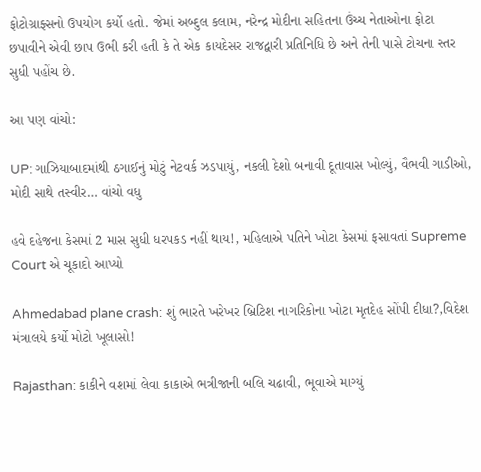ફોટોગ્રાફ્સનો ઉપયોગ કર્યો હતો. જેમાં અબ્દુલ કલામ, નરેન્દ્ર મોદીના સહિતના ઉંચ્ચ નેતાઓના ફોટા છપાવીને એવી છાપ ઉભી કરી હતી કે તે એક કાયદેસર રાજદ્વારી પ્રતિનિધિ છે અને તેની પાસે ટોચના સ્તર સુધી પહોંચ છે.

આ પણ વાંચો:

UP: ગાઝિયાબાદમાંથી ઠગાઈનું મોટું નેટવર્ક ઝડપાયું, નકલી દેશો બનાવી દૂતાવાસ ખોલ્યું, વૈભવી ગાડીઓ, મોદી સાથે તસ્વીર… વાંચો વધુ

હવે દહેજના કેસમાં 2 માસ સુધી ધરપકડ નહીં થાય!, મહિલાએ પતિને ખોટા કેસમાં ફસાવતાં Supreme Court એ ચૂકાદો આપ્યો

Ahmedabad plane crash: શું ભારતે ખરેખર બ્રિટિશ નાગરિકોના ખોટા મૃતદેહ સોંપી દીધા?,વિદેશ મંત્રાલયે કર્યો મોટો ખૂલાસો!

Rajasthan: કાકીને વશમાં લેવા કાકાએ ભત્રીજાની બલિ ચઢાવી, ભૂવાએ માગ્યું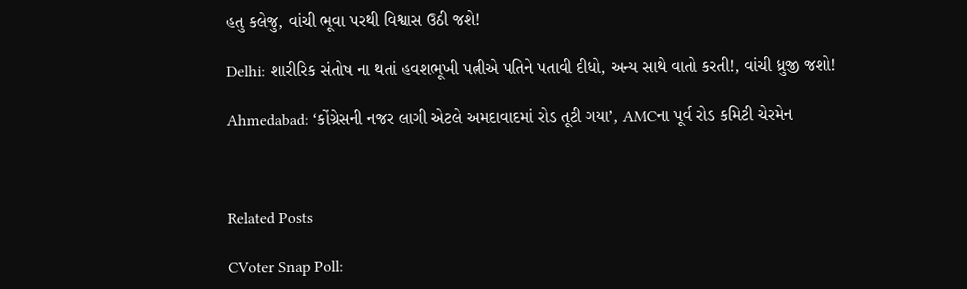હતુ કલેજુ, વાંચી ભૂવા પરથી વિશ્વાસ ઉઠી જશે!

Delhi: શારીરિક સંતોષ ના થતાં હવશભૂખી પત્નીએ પતિને પતાવી દીધો, અન્ય સાથે વાતો કરતી!, વાંચી ધ્રુજી જશો!

Ahmedabad: ‘કોંગ્રેસની નજર લાગી એટલે અમદાવાદમાં રોડ તૂટી ગયા’, AMCના પૂર્વ રોડ કમિટી ચેરમેન



Related Posts

CVoter Snap Poll: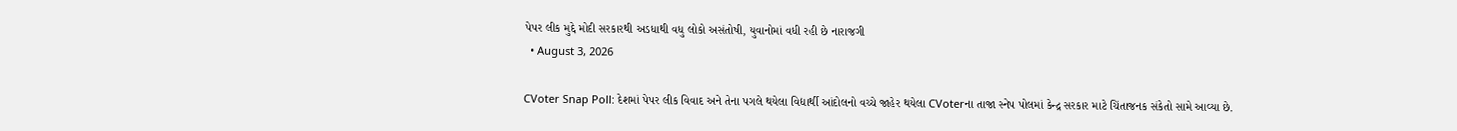પેપર લીક મુદ્દે મોદી સરકારથી અડધાથી વધુ લોકો અસંતોષી, યુવાનોમાં વધી રહી છે નારાજગી
  • August 3, 2026

CVoter Snap Poll: દેશમાં પેપર લીક વિવાદ અને તેના પગલે થયેલા વિદ્યાર્થી આંદોલનો વચ્ચે જાહેર થયેલા CVoterના તાજા સ્નેપ પોલમાં કેન્દ્ર સરકાર માટે ચિંતાજનક સંકેતો સામે આવ્યા છે.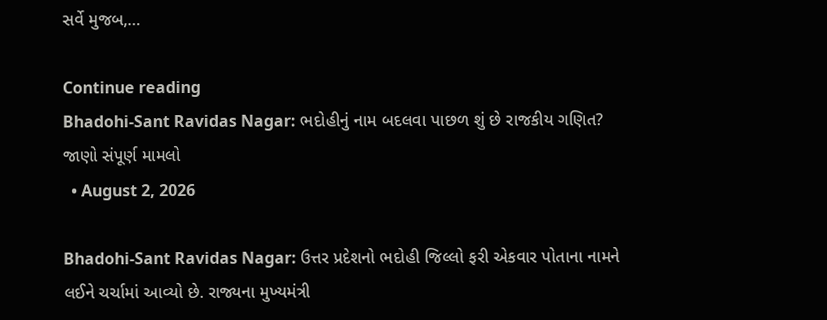સર્વે મુજબ,…

Continue reading
Bhadohi-Sant Ravidas Nagar: ભદોહીનું નામ બદલવા પાછળ શું છે રાજકીય ગણિત? જાણો સંપૂર્ણ મામલો
  • August 2, 2026

Bhadohi-Sant Ravidas Nagar: ઉત્તર પ્રદેશનો ભદોહી જિલ્લો ફરી એકવાર પોતાના નામને લઈને ચર્ચામાં આવ્યો છે. રાજ્યના મુખ્યમંત્રી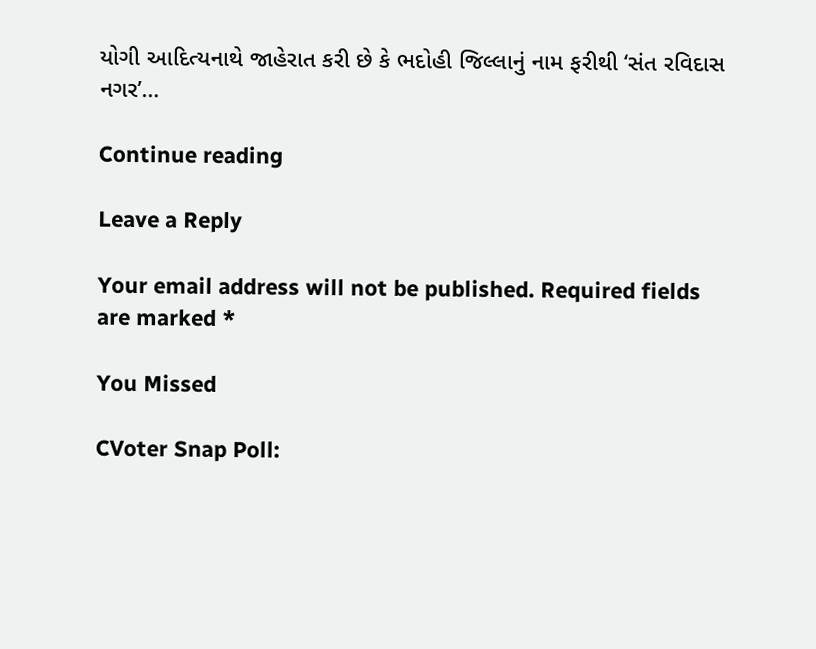યોગી આદિત્યનાથે જાહેરાત કરી છે કે ભદોહી જિલ્લાનું નામ ફરીથી ‘સંત રવિદાસ નગર’…

Continue reading

Leave a Reply

Your email address will not be published. Required fields are marked *

You Missed

CVoter Snap Poll: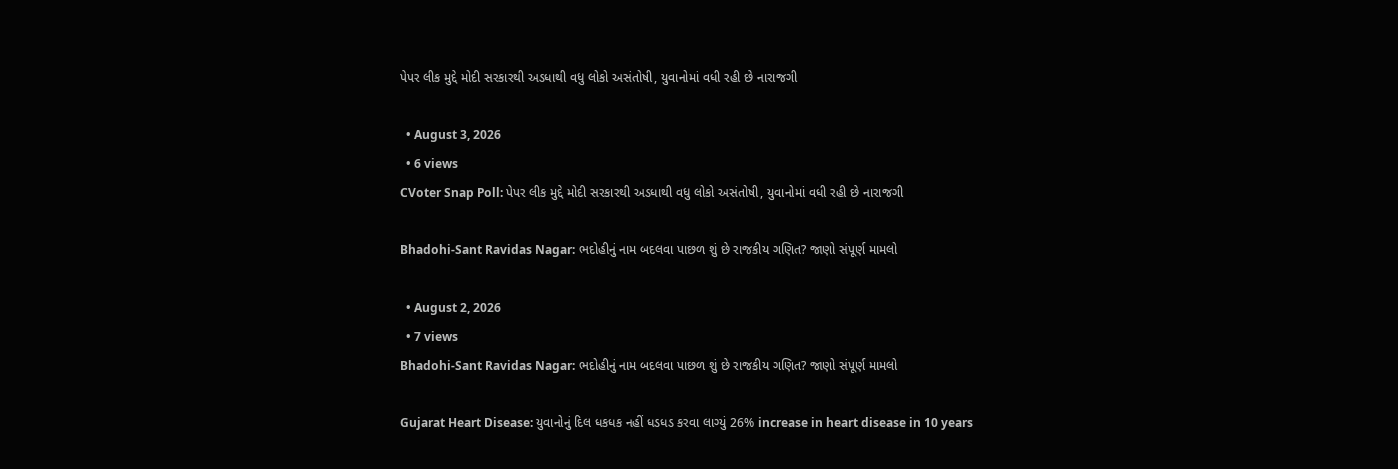પેપર લીક મુદ્દે મોદી સરકારથી અડધાથી વધુ લોકો અસંતોષી, યુવાનોમાં વધી રહી છે નારાજગી

  • August 3, 2026
  • 6 views
CVoter Snap Poll: પેપર લીક મુદ્દે મોદી સરકારથી અડધાથી વધુ લોકો અસંતોષી, યુવાનોમાં વધી રહી છે નારાજગી

Bhadohi-Sant Ravidas Nagar: ભદોહીનું નામ બદલવા પાછળ શું છે રાજકીય ગણિત? જાણો સંપૂર્ણ મામલો

  • August 2, 2026
  • 7 views
Bhadohi-Sant Ravidas Nagar: ભદોહીનું નામ બદલવા પાછળ શું છે રાજકીય ગણિત? જાણો સંપૂર્ણ મામલો

Gujarat Heart Disease: યુવાનોનું દિલ ધકધક નહીં ધડધડ કરવા લાગ્યું 26% increase in heart disease in 10 years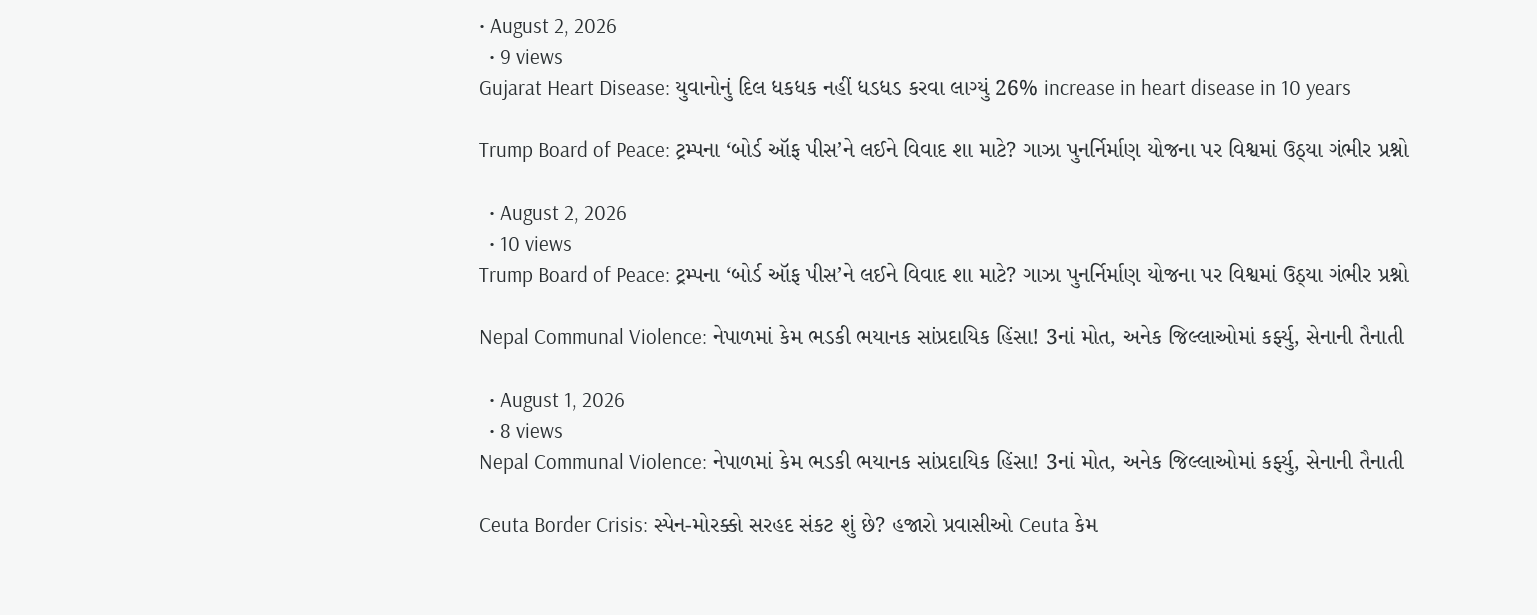• August 2, 2026
  • 9 views
Gujarat Heart Disease: યુવાનોનું દિલ ધકધક નહીં ધડધડ કરવા લાગ્યું 26% increase in heart disease in 10 years

Trump Board of Peace: ટ્રમ્પના ‘બોર્ડ ઑફ પીસ’ને લઈને વિવાદ શા માટે? ગાઝા પુનર્નિર્માણ યોજના પર વિશ્વમાં ઉઠ્યા ગંભીર પ્રશ્નો

  • August 2, 2026
  • 10 views
Trump Board of Peace: ટ્રમ્પના ‘બોર્ડ ઑફ પીસ’ને લઈને વિવાદ શા માટે? ગાઝા પુનર્નિર્માણ યોજના પર વિશ્વમાં ઉઠ્યા ગંભીર પ્રશ્નો

Nepal Communal Violence: નેપાળમાં કેમ ભડકી ભયાનક સાંપ્રદાયિક હિંસા! 3નાં મોત, અનેક જિલ્લાઓમાં કર્ફ્યુ, સેનાની તૈનાતી

  • August 1, 2026
  • 8 views
Nepal Communal Violence: નેપાળમાં કેમ ભડકી ભયાનક સાંપ્રદાયિક હિંસા! 3નાં મોત, અનેક જિલ્લાઓમાં કર્ફ્યુ, સેનાની તૈનાતી

Ceuta Border Crisis: સ્પેન-મોરક્કો સરહદ સંકટ શું છે? હજારો પ્રવાસીઓ Ceuta કેમ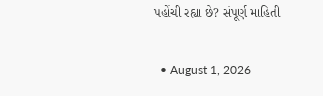પહોંચી રહ્યા છે? સંપૂર્ણ માહિતી

  • August 1, 2026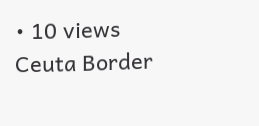• 10 views
Ceuta Border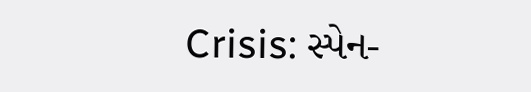Crisis: સ્પેન-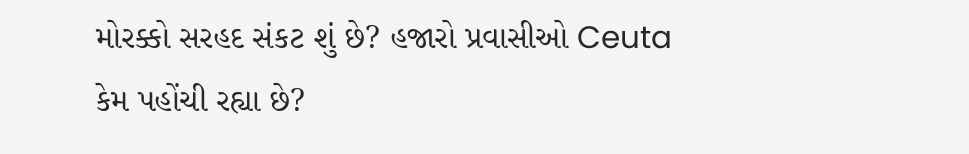મોરક્કો સરહદ સંકટ શું છે? હજારો પ્રવાસીઓ Ceuta કેમ પહોંચી રહ્યા છે?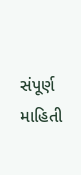સંપૂર્ણ માહિતી